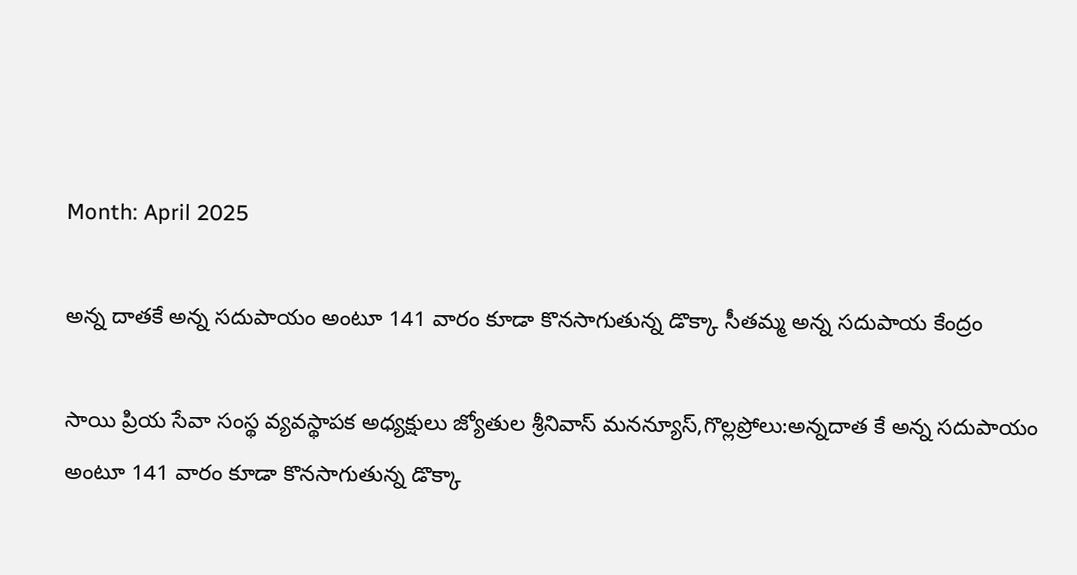Month: April 2025

అన్న దాతకే అన్న సదుపాయం అంటూ 141 వారం కూడా కొనసాగుతున్న డొక్కా సీతమ్మ అన్న సదుపాయ కేంద్రం

సాయి ప్రియ సేవా సంస్థ వ్యవస్థాపక అధ్యక్షులు జ్యోతుల శ్రీనివాస్ మనన్యూస్,గొల్లప్రోలు:అన్నదాత కే అన్న సదుపాయం అంటూ 141 వారం కూడా కొనసాగుతున్న డొక్కా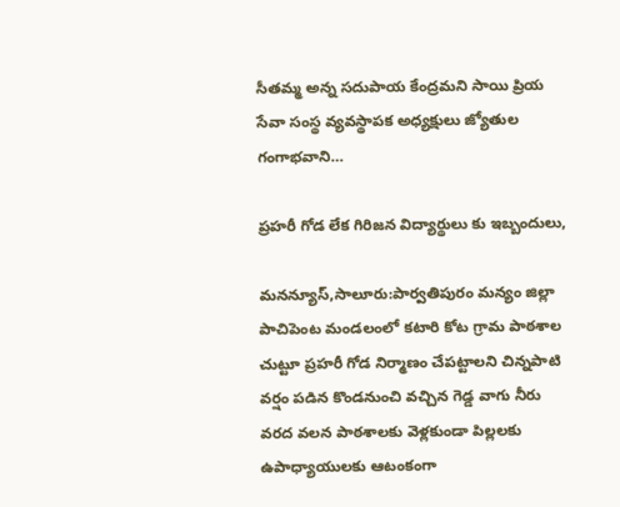సీతమ్మ అన్న సదుపాయ కేంద్రమని సాయి ప్రియ సేవా సంస్థ వ్యవస్థాపక అధ్యక్షులు జ్యోతుల గంగాభవాని…

ప్రహరీ గోడ లేక గిరిజన విద్యార్థులు కు ఇబ్బందులు,

మనన్యూస్,సాలూరు:పార్వతిపురం మన్యం జిల్లా పాచిపెంట మండలంలో కటారి కోట గ్రామ పాఠశాల చుట్టూ ప్రహరీ గోడ నిర్మాణం చేపట్టాలని చిన్నపాటి వర్షం పడిన కొండనుంచి వచ్చిన గెడ్డ వాగు నీరు వరద వలన పాఠశాలకు వెళ్లకుండా పిల్లలకు ఉపాధ్యాయులకు ఆటంకంగా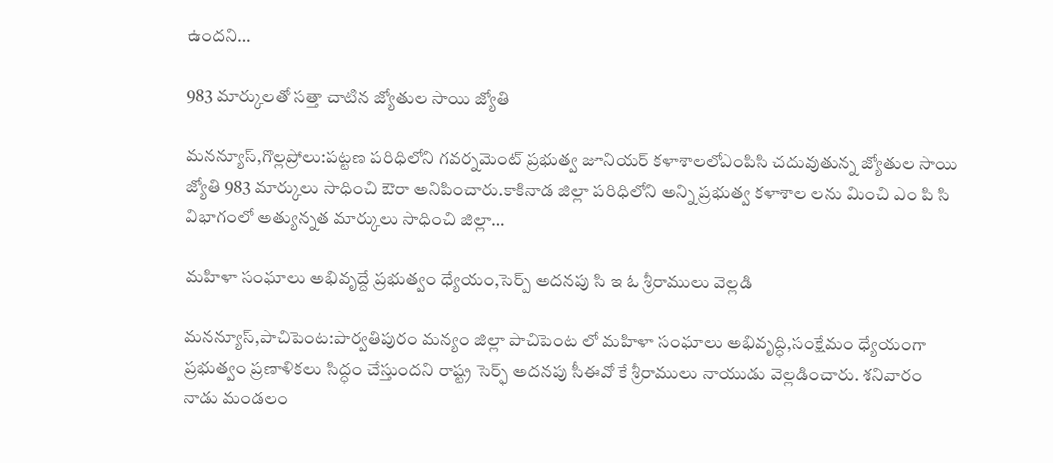ఉందని…

983 మార్కులతో సత్తా చాటిన జ్యోతుల సాయి జ్యోతి

మనన్యూస్,గొల్లప్రోలు:పట్టణ పరిధిలోని గవర్నమెంట్ ప్రభుత్వ జూనియర్ కళాశాలలోఎంపిసి చదువుతున్న జ్యోతుల సాయి జ్యోతి 983 మార్కులు సాధించి ఔరా అనిపించారు.కాకినాడ జిల్లా పరిధిలోని అన్ని ప్రభుత్వ కళాశాల లను మించి ఎం పి సి విభాగంలో అత్యున్నత మార్కులు సాధించి జిల్లా…

మహిళా సంఘాలు అభివృద్దే ప్రభుత్వం ధ్యేయం,సెర్ప్ అదనపు సి ఇ ఓ శ్రీరాములు వెల్లడి

మనన్యూస్,పాచిపెంట:పార్వతిపురం మన్యం జిల్లా పాచిపెంట లో మహిళా సంఘాలు అభివృద్ధి,సంక్షేమం ధ్యేయంగా ప్రభుత్వం ప్రణాళికలు సిద్ధం చేస్తుందని రాష్ట్ర సెర్ఫ్ అదనపు సీఈవో కే శ్రీరాములు నాయుడు వెల్లడించారు. శనివారం నాడు మండలం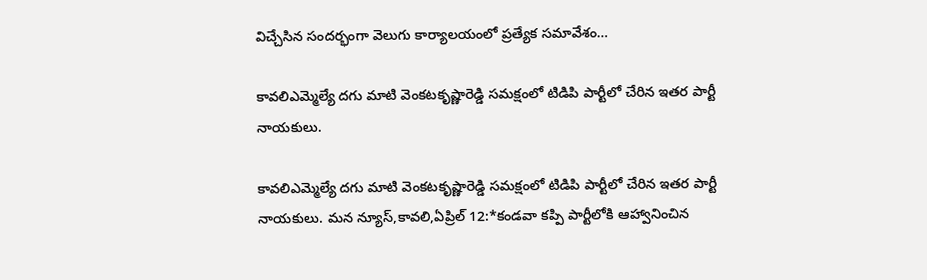విచ్చేసిన సందర్భంగా వెలుగు కార్యాలయంలో ప్రత్యేక సమావేశం…

కావలిఎమ్మెల్యే దగు మాటి వెంకటకృష్ణారెడ్డి సమక్షంలో టిడిపి పార్టీలో చేరిన ఇతర పార్టీ నాయకులు.

కావలిఎమ్మెల్యే దగు మాటి వెంకటకృష్ణారెడ్డి సమక్షంలో టిడిపి పార్టీలో చేరిన ఇతర పార్టీ నాయకులు. మన న్యూస్,కావలి,ఏప్రిల్ 12:*కండవా కప్పి పార్టీలోకి ఆహ్వానించిన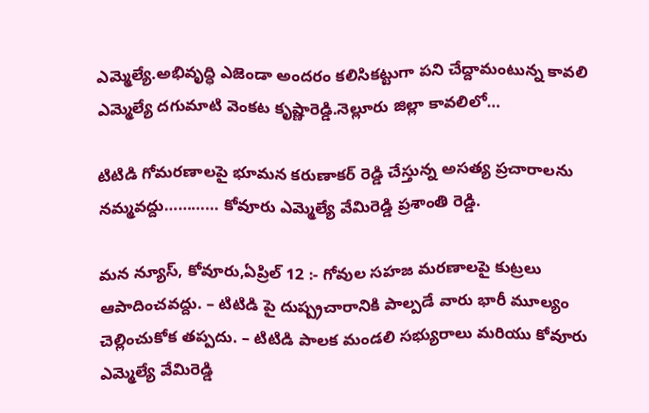ఎమ్మెల్యే.అభివృద్ధి ఎజెండా అందరం కలిసికట్టుగా పని చేద్దామంటున్న కావలి ఎమ్మెల్యే దగుమాటి వెంకట కృష్ణారెడ్డి.నెల్లూరు జిల్లా కావలిలో…

టిటిడి గోమరణాలపై భూమన కరుణాకర్ రెడ్డి చేస్తున్న అసత్య ప్రచారాలను నమ్మవద్దు………… కోవూరు ఎమ్మెల్యే వేమిరెడ్డి ప్రశాంతి రెడ్డి.

మన న్యూస్, కోవూరు,ఏప్రిల్ 12 :- గోవుల సహజ మరణాలపై కుట్రలు ఆపాదించవద్దు. – టిటిడి పై దుష్ప్రచారానికి పాల్పడే వారు భారీ మూల్యం చెల్లించుకోక తప్పదు. – టిటిడి పాలక మండలి సభ్యురాలు మరియు కోవూరు ఎమ్మెల్యే వేమిరెడ్డి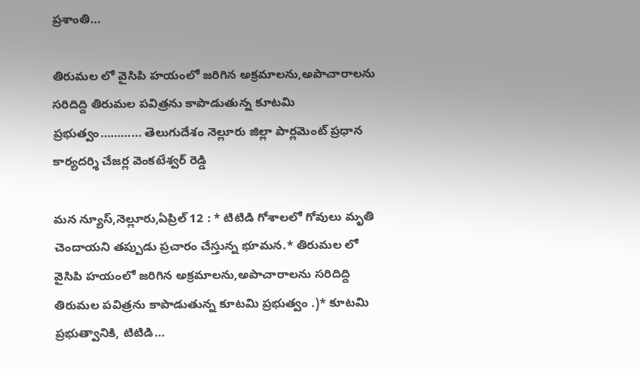ప్రశాంతి…

తిరుమల లో వైసిపి హయంలో జరిగిన అక్రమాలను,అపాచారాలను సరిదిద్ది తిరుమల పవిత్రను కాపాడుతున్న కూటమి ప్రభుత్వం………… తెలుగుదేశం నెల్లూరు జిల్లా పార్లమెంట్ ప్రధాన కార్యదర్శి చేజర్ల వెంకటేశ్వర్ రెడ్డి

మన న్యూస్,నెల్లూరు,ఏప్రిల్ 12 : * టిటిడి గోశాలలో గోవులు మృతి చెందాయని తప్పుడు ప్రచారం చేస్తున్న భూమన.* తిరుమల లో వైసిపి హయంలో జరిగిన అక్రమాలను,అపాచారాలను సరిదిద్ది తిరుమల పవిత్రను కాపాడుతున్న కూటమి ప్రభుత్వం .)* కూటమి ప్రభుత్వానికి, టిటిడి…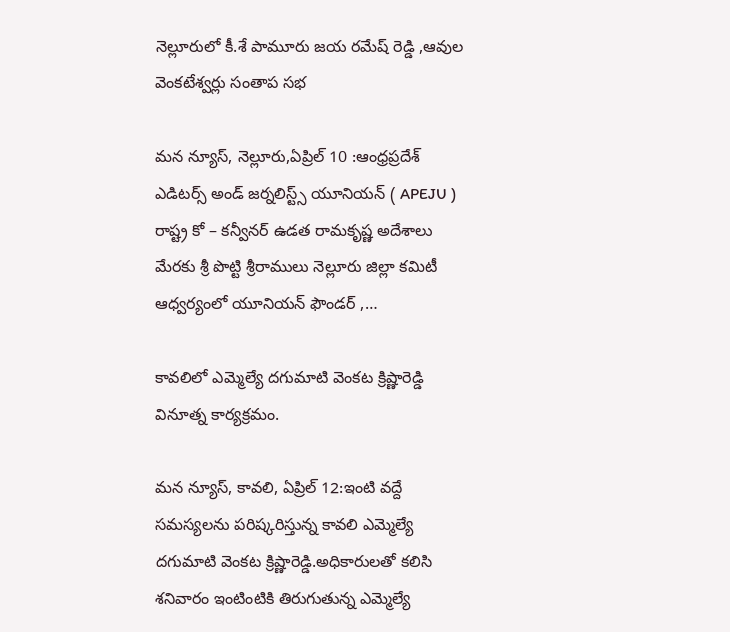నెల్లూరులో కీ.శే పామూరు జయ రమేష్ రెడ్డి ,ఆవుల వెంకటేశ్వర్లు సంతాప సభ

మన న్యూస్, నెల్లూరు,ఏప్రిల్ 10 :ఆంధ్రప్రదేశ్ ఎడిటర్స్ అండ్ జర్నలిస్ట్స్ యూనియన్ ( APEJU ) రాష్ట్ర కో – కన్వీనర్ ఉడత రామకృష్ణ అదేశాలు మేరకు శ్రీ పొట్టి శ్రీరాములు నెల్లూరు జిల్లా కమిటీ ఆధ్వర్యంలో యూనియన్ ఫౌండర్ ,…

కావలిలో ఎమ్మెల్యే దగుమాటి వెంకట క్రిష్ణారెడ్డి వినూత్న కార్యక్రమం.

మన న్యూస్, కావలి, ఏప్రిల్ 12:ఇంటి వద్దే సమస్యలను పరిష్కరిస్తున్న కావలి ఎమ్మెల్యే దగుమాటి వెంకట క్రిష్ణారెడ్డి.అధికారులతో కలిసి శనివారం ఇంటింటికి తిరుగుతున్న ఎమ్మెల్యే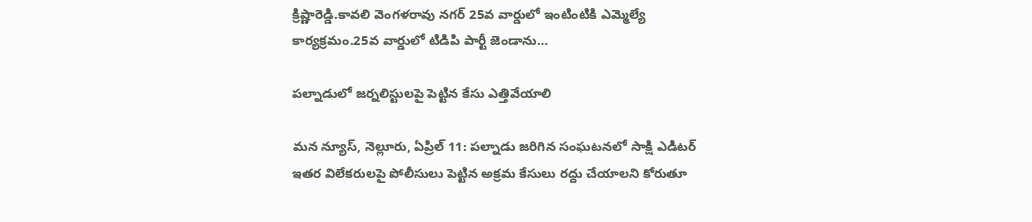క్రిష్ణారెడ్డి.కావలి వెంగళరావు నగర్ 25వ వార్డులో ఇంటింటికి ఎమ్మెల్యే కార్యక్రమం.25వ వార్డులో టిడిపి పార్టీ జెండాను…

పల్నాడులో జర్నలిస్టులపై పెట్టిన కేసు ఎత్తివేయాలి

మన న్యూస్, నెల్లూరు, ఏప్రిల్ 11: పల్నాడు జరిగిన సంఘటనలో సాక్షి ఎడిటర్ ఇతర విలేకరులపై పోలీసులు పెట్టిన అక్రమ కేసులు రద్దు చేయాలని కోరుతూ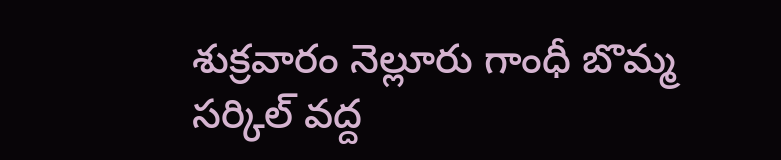శుక్రవారం నెల్లూరు గాంధీ బొమ్మ సర్కిల్ వద్ద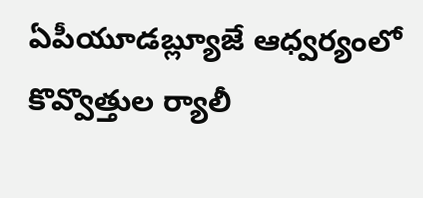ఏపీయూడబ్ల్యూజే ఆధ్వర్యంలో కొవ్వొత్తుల ర్యాలీ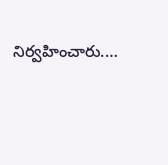నిర్వహించారు.…